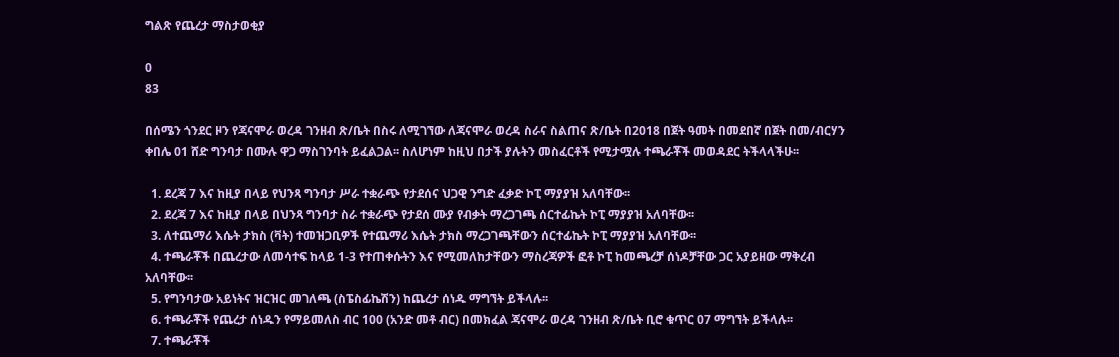ግልጽ የጨረታ ማስታወቂያ

0
83

በሰሜን ጎንደር ዞን የጃናሞራ ወረዳ ገንዘብ ጽ/ቤት በስሩ ለሚገኘው ለጃናሞራ ወረዳ ስራና ስልጠና ጽ/ቤት በ2018 በጀት ዓመት በመደበኛ በጀት በመ/ብርሃን ቀበሌ 01 ሸድ ግንባታ በሙሉ ዋጋ ማስገንባት ይፈልጋል፡፡ ስለሆነም ከዚህ በታች ያሉትን መስፈርቶች የሚታሟሉ ተጫራቾች መወዳደር ትችላላችሁ፡፡

  1. ደረጃ 7 እና ከዚያ በላይ የህንጻ ግንባታ ሥራ ተቋራጭ የታደሰና ህጋዊ ንግድ ፈቃድ ኮፒ ማያያዝ አለባቸው፡፡
  2. ደረጃ 7 እና ከዚያ በላይ በህንጻ ግንባታ ስራ ተቋራጭ የታደሰ ሙያ የብቃት ማረጋገጫ ሰርተፊኬት ኮፒ ማያያዝ አለባቸው፡፡
  3. ለተጨማሪ እሴት ታክስ (ቫት) ተመዝጋቢዎች የተጨማሪ እሴት ታክስ ማረጋገጫቸውን ሰርተፊኬት ኮፒ ማያያዝ አለባቸው፡፡
  4. ተጫራቾች በጨረታው ለመሳተፍ ከላይ 1-3 የተጠቀሱትን እና የሚመለከታቸውን ማስረጃዎች ፎቶ ኮፒ ከመጫረቻ ሰነዶቻቸው ጋር አያይዘው ማቅረብ አለባቸው፡፡
  5. የግንባታው አይነትና ዝርዝር መገለጫ (ስፔስፊኬሽን) ከጨረታ ሰነዱ ማግኘት ይችላሉ፡፡
  6. ተጫራቾች የጨረታ ሰነዱን የማይመለስ ብር 100 (አንድ መቶ ብር) በመክፈል ጃናሞራ ወረዳ ገንዘብ ጽ/ቤት ቢሮ ቁጥር 07 ማግኘት ይችላሉ፡፡
  7. ተጫራቾች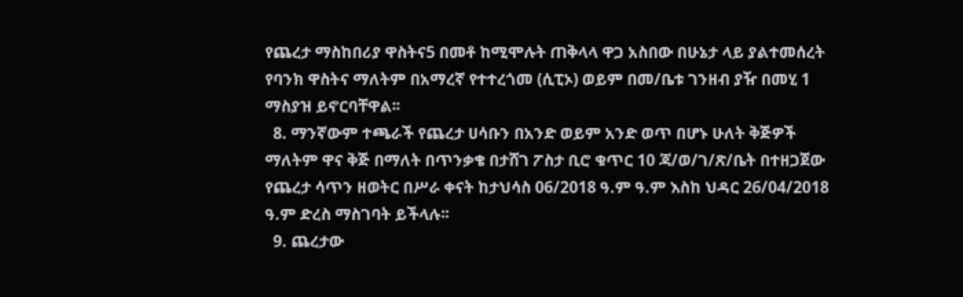የጨረታ ማስከበሪያ ዋስትና5 በመቶ ከሚሞሉት ጠቅላላ ዋጋ አስበው በሁኔታ ላይ ያልተመሰረት የባንክ ዋስትና ማለትም በአማረኛ የተተረጎመ (ሲፒኦ) ወይም በመ/ቤቱ ገንዘብ ያዥ በመሂ 1 ማስያዝ ይኖርባቸዋል፡፡
  8. ማንኛውም ተጫራች የጨረታ ሀሳቡን በአንድ ወይም አንድ ወጥ በሆኑ ሁለት ቅጅዎች ማለትም ዋና ቅጅ በማለት በጥንቃቄ በታሸገ ፖስታ ቢሮ ቁጥር 10 ጃ/ወ/ገ/ጽ/ቤት በተዘጋጀው የጨረታ ሳጥን ዘወትር በሥራ ቀናት ከታህሳስ 06/2018 ዓ.ም ዓ.ም እስከ ህዳር 26/04/2018 ዓ.ም ድረስ ማስገባት ይችላሉ፡፡
  9. ጨረታው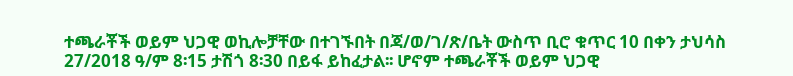ተጫራቾች ወይም ህጋዊ ወኪሎቻቸው በተገኙበት በጃ/ወ/ገ/ጽ/ቤት ውስጥ ቢሮ ቁጥር 10 በቀን ታህሳስ 27/2018 ዓ/ም 8፡15 ታሽጎ 8፡30 በይፋ ይከፈታል፡፡ ሆኖም ተጫራቾች ወይም ህጋዊ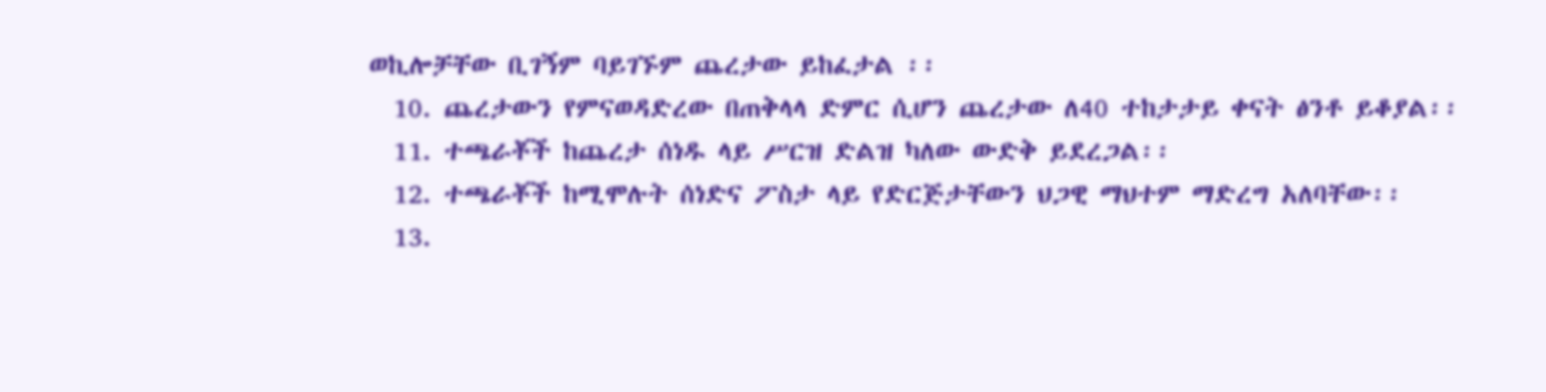ወኪሎቻቸው ቢገኝም ባይገኙም ጨረታው ይከፈታል ፡፡
  10. ጨረታውን የምናወዳድረው በጠቅላላ ድምር ሲሆን ጨረታው ለ40 ተከታታይ ቀናት ፅንቶ ይቆያል፡፡
  11. ተጫራቾች ከጨረታ ሰነዱ ላይ ሥርዝ ድልዝ ካለው ውድቅ ይደረጋል፡፡
  12. ተጫራቾች ከሚሞሉት ሰነድና ፖስታ ላይ የድርጅታቸውን ህጋዊ ማህተም ማድረግ አለባቸው፡፡
  13.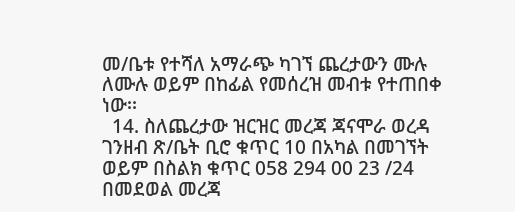መ/ቤቱ የተሻለ አማራጭ ካገኘ ጨረታውን ሙሉ ለሙሉ ወይም በከፊል የመሰረዝ መብቱ የተጠበቀ ነው፡፡
  14. ስለጨረታው ዝርዝር መረጃ ጃናሞራ ወረዳ ገንዘብ ጽ/ቤት ቢሮ ቁጥር 10 በአካል በመገኘት ወይም በስልክ ቁጥር 058 294 00 23 /24 በመደወል መረጃ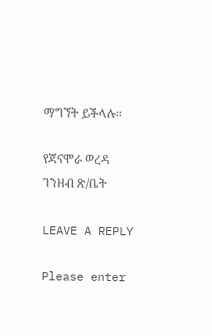ማግኘት ይችላሉ፡፡

የጃናሞራ ወረዳ ገንዘብ ጽ/ቤት

LEAVE A REPLY

Please enter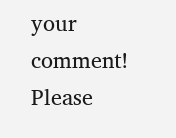your comment!
Please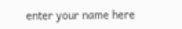enter your name here